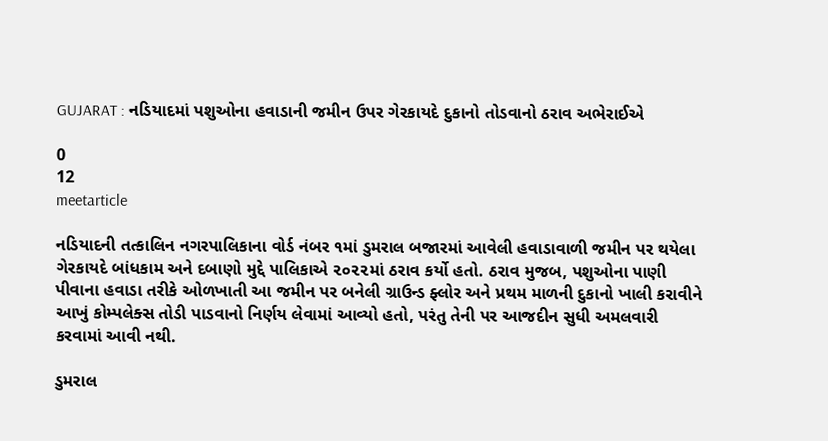GUJARAT : નડિયાદમાં પશુઓના હવાડાની જમીન ઉપર ગેરકાયદે દુકાનો તોડવાનો ઠરાવ અભેરાઈએ

0
12
meetarticle

નડિયાદની તત્કાલિન નગરપાલિકાના વોર્ડ નંબર ૧માં ડુમરાલ બજારમાં આવેલી હવાડાવાળી જમીન પર થયેલા ગેરકાયદે બાંધકામ અને દબાણો મુદ્દે પાલિકાએ ૨૦૨૨માં ઠરાવ કર્યો હતો. ઠરાવ મુજબ, પશુઓના પાણી પીવાના હવાડા તરીકે ઓળખાતી આ જમીન પર બનેલી ગ્રાઉન્ડ ફ્લોર અને પ્રથમ માળની દુકાનો ખાલી કરાવીને આખું કોમ્પલેક્સ તોડી પાડવાનો નિર્ણય લેવામાં આવ્યો હતો, પરંતુ તેની પર આજદીન સુધી અમલવારી કરવામાં આવી નથી.

ડુમરાલ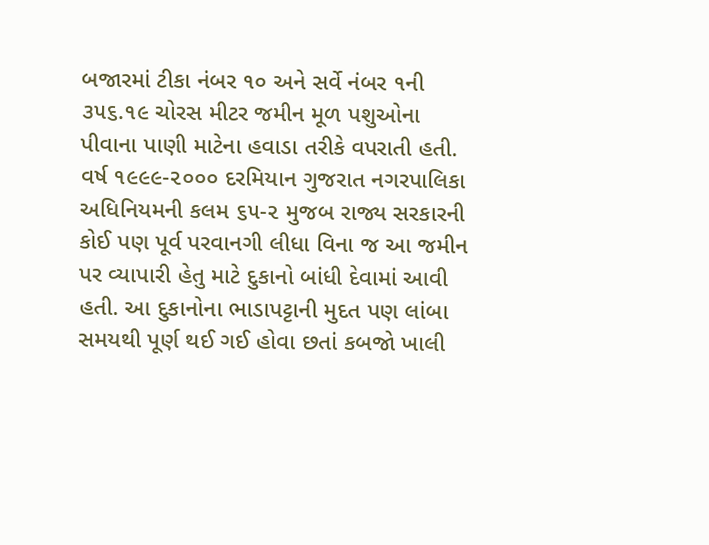બજારમાં ટીકા નંબર ૧૦ અને સર્વે નંબર ૧ની ૩૫૬.૧૯ ચોરસ મીટર જમીન મૂળ પશુઓના પીવાના પાણી માટેના હવાડા તરીકે વપરાતી હતી. વર્ષ ૧૯૯૯-૨૦૦૦ દરમિયાન ગુજરાત નગરપાલિકા અધિનિયમની કલમ ૬૫-૨ મુજબ રાજ્ય સરકારની કોઈ પણ પૂર્વ પરવાનગી લીધા વિના જ આ જમીન પર વ્યાપારી હેતુ માટે દુકાનો બાંધી દેવામાં આવી હતી. આ દુકાનોના ભાડાપટ્ટાની મુદત પણ લાંબા સમયથી પૂર્ણ થઈ ગઈ હોવા છતાં કબજો ખાલી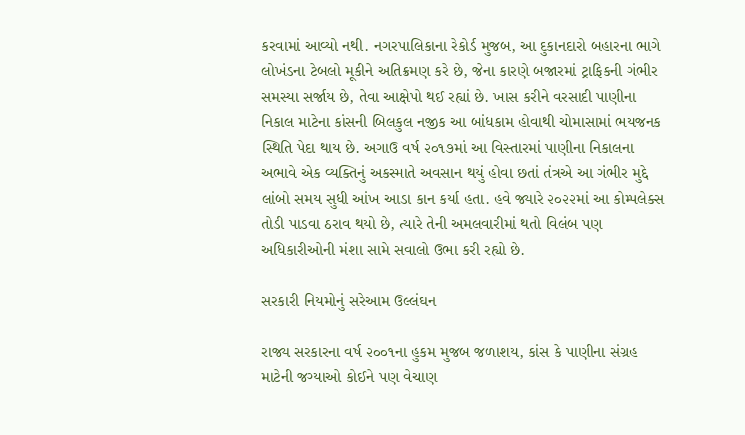કરવામાં આવ્યો નથી. નગરપાલિકાના રેકોર્ડ મુજબ, આ દુકાનદારો બહારના ભાગે લોખંડના ટેબલો મૂકીને અતિક્રમણ કરે છે, જેના કારણે બજારમાં ટ્રાફિકની ગંભીર સમસ્યા સર્જાય છે, તેવા આક્ષેપો થઈ રહ્યાં છે. ખાસ કરીને વરસાદી પાણીના નિકાલ માટેના કાંસની બિલકુલ નજીક આ બાંધકામ હોવાથી ચોમાસામાં ભયજનક સ્થિતિ પેદા થાય છે. અગાઉ વર્ષ ૨૦૧૭માં આ વિસ્તારમાં પાણીના નિકાલના અભાવે એક વ્યક્તિનું અકસ્માતે અવસાન થયું હોવા છતાં તંત્રએ આ ગંભીર મુદ્દે લાંબો સમય સુધી આંખ આડા કાન કર્યા હતા. હવે જ્યારે ૨૦૨૨માં આ કોમ્પલેક્સ તોડી પાડવા ઠરાવ થયો છે, ત્યારે તેની અમલવારીમાં થતો વિલંબ પણ અધિકારીઓની મંશા સામે સવાલો ઉભા કરી રહ્યો છે.

સરકારી નિયમોનું સરેઆમ ઉલ્લંઘન

રાજ્ય સરકારના વર્ષ ૨૦૦૧ના હુકમ મુજબ જળાશય, કાંસ કે પાણીના સંગ્રહ માટેની જગ્યાઓ કોઈને પણ વેચાણ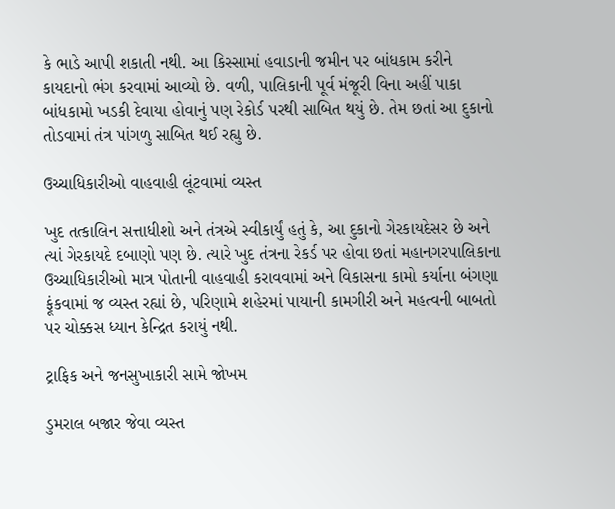કે ભાડે આપી શકાતી નથી. આ કિસ્સામાં હવાડાની જમીન પર બાંધકામ કરીને કાયદાનો ભંગ કરવામાં આવ્યો છે. વળી, પાલિકાની પૂર્વ મંજૂરી વિના અહીં પાકા બાંધકામો ખડકી દેવાયા હોવાનું પણ રેકોર્ડ પરથી સાબિત થયું છે. તેમ છતાં આ દુકાનો તોડવામાં તંત્ર પાંગળુ સાબિત થઈ રહ્યુ છે.

ઉચ્ચાધિકારીઓ વાહવાહી લૂંટવામાં વ્યસ્ત

ખુદ તત્કાલિન સત્તાધીશો અને તંત્રએ સ્વીકાર્યું હતું કે, આ દુકાનો ગેરકાયદેસર છે અને ત્યાં ગેરકાયદે દબાણો પણ છે. ત્યારે ખુદ તંત્રના રેકર્ડ પર હોવા છતાં મહાનગરપાલિકાના ઉચ્ચાધિકારીઓ માત્ર પોતાની વાહવાહી કરાવવામાં અને વિકાસના કામો કર્યાના બંગણા ફૂંકવામાં જ વ્યસ્ત રહ્યાં છે, પરિણામે શહેરમાં પાયાની કામગીરી અને મહત્વની બાબતો પર ચોક્કસ ધ્યાન કેન્દ્રિત કરાયું નથી.

ટ્રાફિક અને જનસુખાકારી સામે જોખમ

ડુમરાલ બજાર જેવા વ્યસ્ત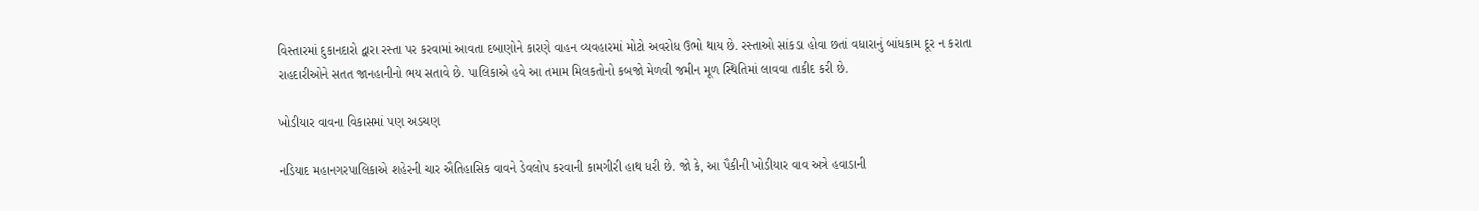વિસ્તારમાં દુકાનદારો દ્વારા રસ્તા પર કરવામાં આવતા દબાણોને કારણે વાહન વ્યવહારમાં મોટો અવરોધ ઉભો થાય છે. રસ્તાઓ સાંકડા હોવા છતાં વધારાનું બાંધકામ દૂર ન કરાતા રાહદારીઓને સતત જાનહાનીનો ભય સતાવે છે. પાલિકાએ હવે આ તમામ મિલકતોનો કબજો મેળવી જમીન મૂળ સ્થિતિમાં લાવવા તાકીદ કરી છે.

ખોડીયાર વાવના વિકાસમાં પણ અડચણ

નડિયાદ મહાનગરપાલિકાએ શહેરની ચાર ઐતિહાસિક વાવને ડેવલોપ કરવાની કામગીરી હાથ ધરી છે. જો કે, આ પૈકીની ખોડીયાર વાવ અત્રે હવાડાની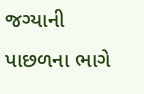જગ્યાની પાછળના ભાગે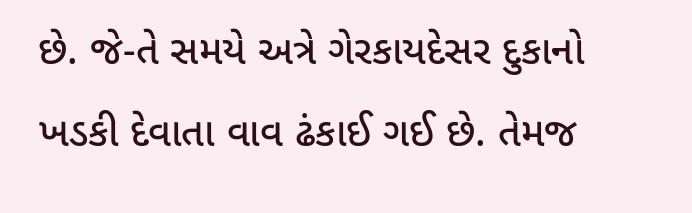છે. જે-તે સમયે અત્રે ગેરકાયદેસર દુકાનો ખડકી દેવાતા વાવ ઢંકાઈ ગઈ છે. તેમજ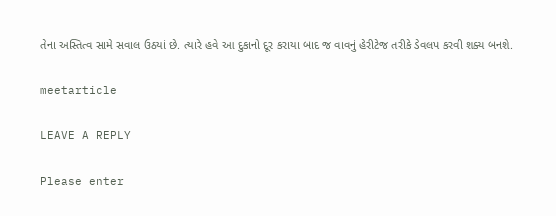તેના અસ્તિત્વ સામે સવાલ ઉઠયાં છે. ત્યારે હવે આ દુકાનો દૂર કરાયા બાદ જ વાવનું હેરીટેજ તરીકે ડેવલપ કરવી શક્ય બનશે.

meetarticle

LEAVE A REPLY

Please enter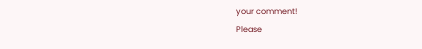your comment!
Please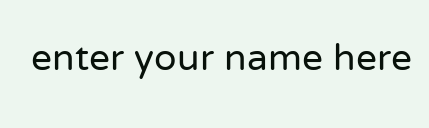enter your name here